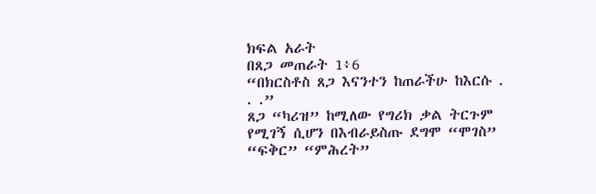ክፍል አራት
በጸጋ መጠራት 1፥6
“በክርስቶስ ጸጋ እናንተን ከጠራችሁ ከእርሱ . . .”
ጸጋ “ካሪዝ” ከሚለው የግሪክ ቃል ትርጉም የሚገኝ ሲሆን በእብራይስጡ ደግሞ “ሞገስ” “ፍቅር” “ምሕረት”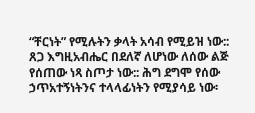“ቸርነት” የሚሉትን ቃላት አሳብ የሚይዝ ነው:: ጸጋ እግዚአብሔር በደለኛ ለሆነው ለሰው ልጅ የሰጠው ነጻ ስጦታ ነው:: ሕግ ደግሞ የሰው ኃጥአተኝነትንና ተላላፊነትን የሚያሳይ ነው፡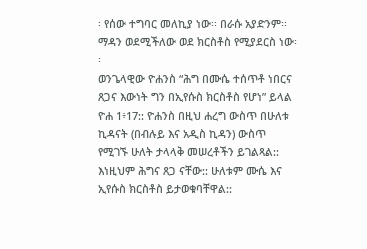፡ የሰው ተግባር መለኪያ ነው፡፡ በራሱ አያድንም፡፡ ማዳን ወደሚችለው ወደ ክርስቶስ የሚያደርስ ነው፡፡
ወንጌላዊው ዮሐንስ “ሕግ በሙሴ ተሰጥቶ ነበርና ጸጋና እውነት ግን በኢየሱስ ክርስቶስ የሆነ” ይላል ዮሐ 1፥17:: ዮሐንስ በዚህ ሐረግ ውስጥ በሁለቱ ኪዳናት (በብሉይ እና አዲስ ኪዳን) ውስጥ የሚገኙ ሁለት ታላላቅ መሠረቶችን ይገልጻል:: እነዚህም ሕግና ጸጋ ናቸው:: ሁለቱም ሙሴ እና ኢየሱስ ክርስቶስ ይታወቁባቸዋል::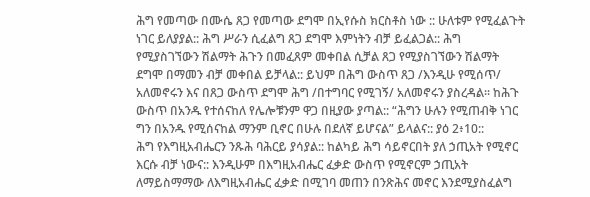ሕግ የመጣው በሙሴ ጸጋ የመጣው ደግሞ በኢየሱስ ክርስቶስ ነው :: ሁለቱም የሚፈልጉት ነገር ይለያያል:: ሕግ ሥራን ሲፈልግ ጸጋ ደግሞ እምነትን ብቻ ይፈልጋል:: ሕግ የሚያስገኘውን ሽልማት ሕጉን በመፈጸም መቀበል ሲቻል ጸጋ የሚያስገኘውን ሽልማት ደግሞ በማመን ብቻ መቀበል ይቻላል:: ይህም በሕግ ውስጥ ጸጋ /እንዲሁ የሚሰጥ/ አለመኖሩን እና በጸጋ ውስጥ ደግሞ ሕግ /በተግባር የሚገኝ/ አለመኖሩን ያስረዳል፡፡ ከሕጉ ውስጥ በአንዱ የተሰናከለ የሌሎቹንም ዋጋ በዚያው ያጣል:: “ሕግን ሁሉን የሚጠብቅ ነገር ግን በአንዱ የሚሰናከል ማንም ቢኖር በሁሉ በደለኛ ይሆናል” ይላልና:: ያዕ 2፥10::
ሕግ የእግዚአብሔርን ንጹሕ ባሕርይ ያሳያል:: ከልካይ ሕግ ሳይኖርበት ያለ ኃጢአት የሚኖር እርሱ ብቻ ነውና:: እንዲሁም በእግዚአብሔር ፈቃድ ውስጥ የሚኖርም ኃጢአት ለማይስማማው ለእግዚአብሔር ፈቃድ በሚገባ መጠን በንጽሕና መኖር እንደሚያስፈልግ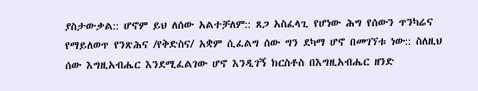ያስታውቃል:: ሆኖም ይህ ለሰው አልተቻለም:: ጸጋ አስፈላጊ የሆነው ሕግ የሰውን ጥንካሬና የማይለወጥ የንጽሕና /የቅድስና/ አቋም ሲፈልግ ሰው ግን ደካማ ሆኖ በመገኘቱ ነው:: ስለዚህ ሰው እግዚአብሔር እንደሚፈልገው ሆኖ እንዲገኝ ክርስቶስ በእግዚአብሔር ዘንድ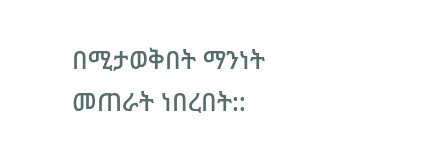በሚታወቅበት ማንነት መጠራት ነበረበት::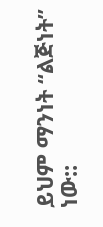ይህም ማንነት “ልጅነት” ነው::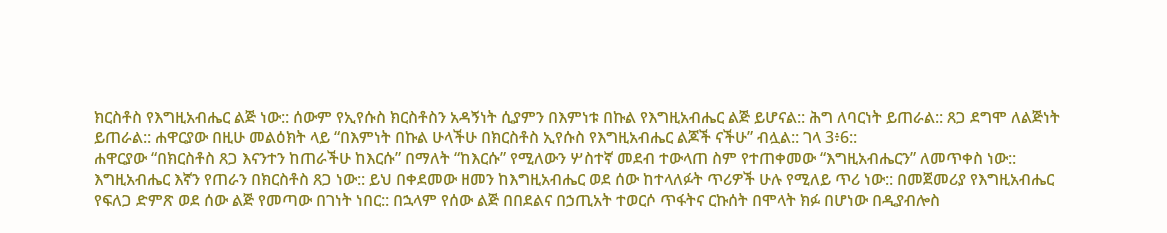ክርስቶስ የእግዚአብሔር ልጅ ነው:: ሰውም የኢየሱስ ክርስቶስን አዳኝነት ሲያምን በእምነቱ በኩል የእግዚአብሔር ልጅ ይሆናል:: ሕግ ለባርነት ይጠራል:: ጸጋ ደግሞ ለልጅነት ይጠራል:: ሐዋርያው በዚሁ መልዕክት ላይ “በእምነት በኩል ሁላችሁ በክርስቶስ ኢየሱስ የእግዚአብሔር ልጆች ናችሁ” ብሏል:: ገላ 3፥6::
ሐዋርያው “በክርስቶስ ጸጋ እናንተን ከጠራችሁ ከእርሱ” በማለት “ከእርሱ” የሚለውን ሦስተኛ መደብ ተውላጠ ስም የተጠቀመው “እግዚአብሔርን” ለመጥቀስ ነው:: እግዚአብሔር እኛን የጠራን በክርስቶስ ጸጋ ነው:: ይህ በቀደመው ዘመን ከእግዚአብሔር ወደ ሰው ከተላለፉት ጥሪዎች ሁሉ የሚለይ ጥሪ ነው:: በመጀመሪያ የእግዚአብሔር የፍለጋ ድምጽ ወደ ሰው ልጅ የመጣው በገነት ነበር:: በኋላም የሰው ልጅ በበደልና በኃጢአት ተወርሶ ጥፋትና ርኩሰት በሞላት ክፉ በሆነው በዲያብሎስ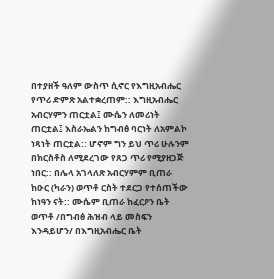በተያዘች ዓለም ውስጥ ሲኖር የእግዚአብሔር የጥሪ ድምጽ አልተቋረጠም:: እግዚአብሔር አብርሃምን ጠርቷል፤ ሙሴን ለመሪነት ጠርቷል፤ እስራኤልን ከግብፅ ባርነት ለአምልኮ ነጻነት ጠርቷል:: ሆኖም ግን ይህ ጥሪ ሁሉንም በክርስቶስ ለሚደረገው የጸጋ ጥሪ የሚያዘጋጅ ነበር:: በሌላ አገላለጽ አብርሃምም ቢጠራ ከዑር (ካራን) ወጥቶ ርስት ተደርጋ የተሰጠችው ከነዓን ናት:: ሙሴም ቢጠራ ከፈርዖን ቤት ወጥቶ /በግብፅ ሕዝብ ላይ መስፍን እንዳይሆን/ በእግዚአብሔር ቤት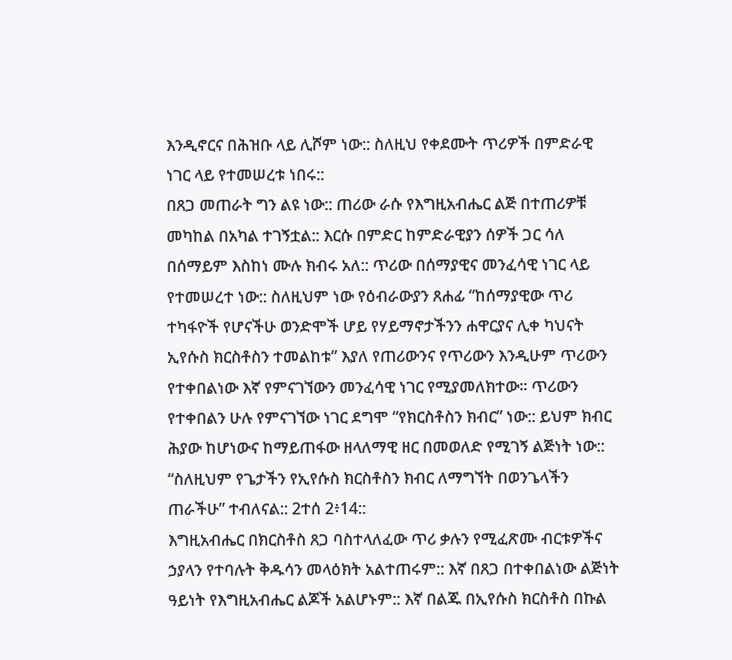እንዲኖርና በሕዝቡ ላይ ሊሾም ነው:: ስለዚህ የቀደሙት ጥሪዎች በምድራዊ ነገር ላይ የተመሠረቱ ነበሩ::
በጸጋ መጠራት ግን ልዩ ነው:: ጠሪው ራሱ የእግዚአብሔር ልጅ በተጠሪዎቹ መካከል በአካል ተገኝቷል:: እርሱ በምድር ከምድራዊያን ሰዎች ጋር ሳለ በሰማይም እስከነ ሙሉ ክብሩ አለ:: ጥሪው በሰማያዊና መንፈሳዊ ነገር ላይ የተመሠረተ ነው:: ስለዚህም ነው የዕብራውያን ጸሐፊ “ከሰማያዊው ጥሪ ተካፋዮች የሆናችሁ ወንድሞች ሆይ የሃይማኖታችንን ሐዋርያና ሊቀ ካህናት ኢየሱስ ክርስቶስን ተመልከቱ” እያለ የጠሪውንና የጥሪውን እንዲሁም ጥሪውን የተቀበልነው እኛ የምናገኘውን መንፈሳዊ ነገር የሚያመለክተው፡፡ ጥሪውን የተቀበልን ሁሉ የምናገኘው ነገር ደግሞ “የክርስቶስን ክብር” ነው:: ይህም ክብር ሕያው ከሆነውና ከማይጠፋው ዘላለማዊ ዘር በመወለድ የሚገኝ ልጅነት ነው:: “ስለዚህም የጌታችን የኢየሱስ ክርስቶስን ክብር ለማግኘት በወንጌላችን ጠራችሁ” ተብለናል:: 2ተሰ 2፥14::
እግዚአብሔር በክርስቶስ ጸጋ ባስተላለፈው ጥሪ ቃሉን የሚፈጽሙ ብርቱዎችና ኃያላን የተባሉት ቅዱሳን መላዕክት አልተጠሩም:: እኛ በጸጋ በተቀበልነው ልጅነት ዓይነት የእግዚአብሔር ልጆች አልሆኑም:: እኛ በልጁ በኢየሱስ ክርስቶስ በኩል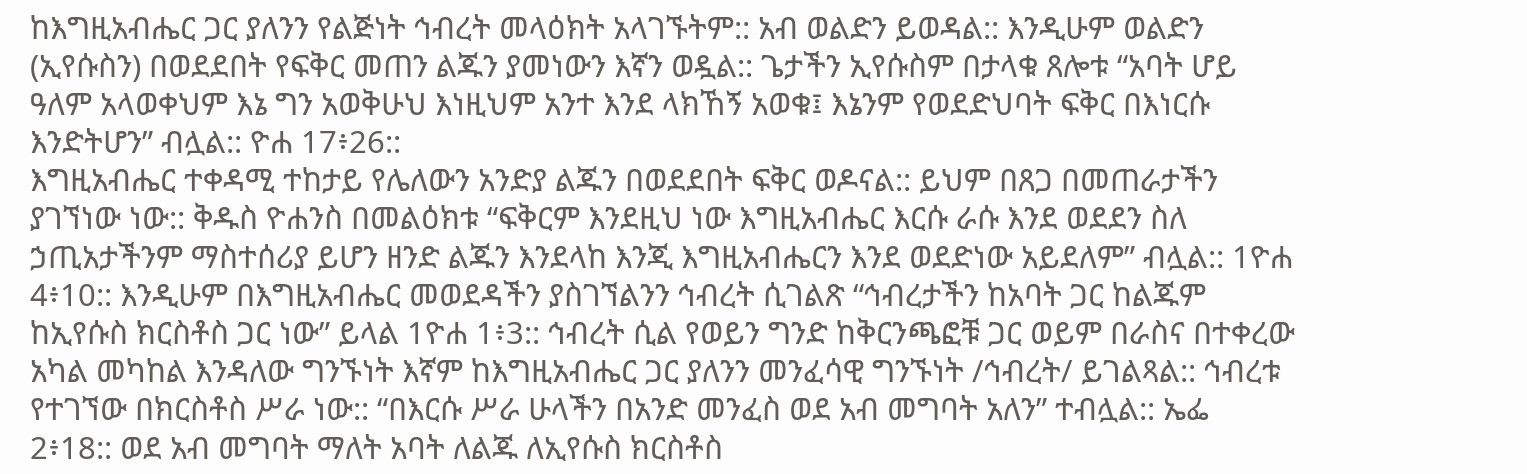ከእግዚአብሔር ጋር ያለንን የልጅነት ኅብረት መላዕክት አላገኙትም:: አብ ወልድን ይወዳል:: እንዲሁም ወልድን (ኢየሱስን) በወደደበት የፍቅር መጠን ልጁን ያመነውን እኛን ወዷል:: ጌታችን ኢየሱስም በታላቁ ጸሎቱ “አባት ሆይ ዓለም አላወቀህም እኔ ግን አወቅሁህ እነዚህም አንተ እንደ ላክኸኝ አወቁ፤ እኔንም የወደድህባት ፍቅር በእነርሱ እንድትሆን” ብሏል:: ዮሐ 17፥26::
እግዚአብሔር ተቀዳሚ ተከታይ የሌለውን አንድያ ልጁን በወደደበት ፍቅር ወዶናል:: ይህም በጸጋ በመጠራታችን ያገኘነው ነው:: ቅዱስ ዮሐንስ በመልዕክቱ “ፍቅርም እንደዚህ ነው እግዚአብሔር እርሱ ራሱ እንደ ወደደን ስለ ኃጢአታችንም ማስተሰሪያ ይሆን ዘንድ ልጁን እንደላከ እንጂ እግዚአብሔርን እንደ ወደድነው አይደለም” ብሏል:: 1ዮሐ 4፥10:: እንዲሁም በእግዚአብሔር መወደዳችን ያስገኘልንን ኅብረት ሲገልጽ “ኅብረታችን ከአባት ጋር ከልጁም ከኢየሱስ ክርስቶስ ጋር ነው” ይላል 1ዮሐ 1፥3:: ኅብረት ሲል የወይን ግንድ ከቅርንጫፎቹ ጋር ወይም በራስና በተቀረው አካል መካከል እንዳለው ግንኙነት እኛም ከእግዚአብሔር ጋር ያለንን መንፈሳዊ ግንኙነት /ኅብረት/ ይገልጻል:: ኅብረቱ የተገኘው በክርስቶስ ሥራ ነው:: “በእርሱ ሥራ ሁላችን በአንድ መንፈስ ወደ አብ መግባት አለን” ተብሏል:: ኤፌ 2፥18:: ወደ አብ መግባት ማለት አባት ለልጁ ለኢየሱስ ክርስቶስ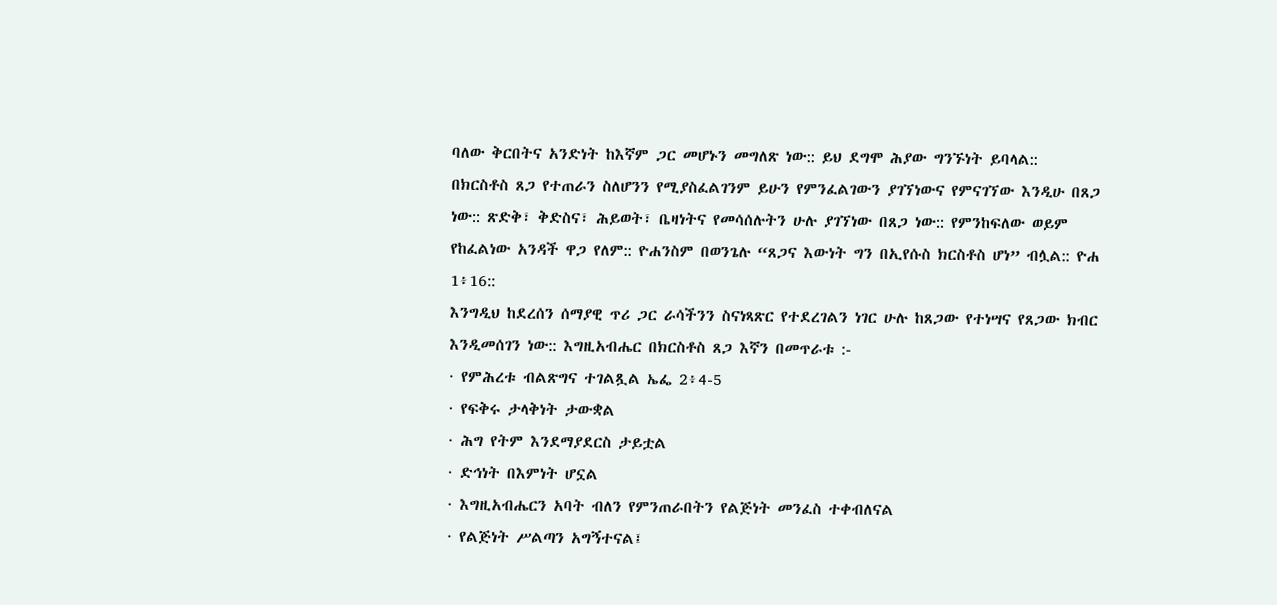ባለው ቅርበትና አንድነት ከእኛም ጋር መሆኑን መግለጽ ነው:: ይህ ደግሞ ሕያው ግንኙነት ይባላል::
በክርስቶስ ጸጋ የተጠራን ስለሆንን የሚያስፈልገንም ይሁን የምንፈልገውን ያገኘነውና የምናገኘው እንዲሁ በጸጋ ነው:: ጽድቅ፣ ቅድስና፣ ሕይወት፣ ቤዛነትና የመሳሰሉትን ሁሉ ያገኘነው በጸጋ ነው:: የምንከፍለው ወይም የከፈልነው አንዳች ዋጋ የለም:: ዮሐንስም በወንጌሉ “ጸጋና እውነት ግን በኢየሱስ ክርስቶስ ሆነ” ብሏል:: ዮሐ 1፥16::
እንግዲህ ከደረሰን ሰማያዊ ጥሪ ጋር ራሳችንን ስናነጻጽር የተደረገልን ነገር ሁሉ ከጸጋው የተነሣና የጸጋው ክብር እንዲመሰገን ነው:: እግዚአብሔር በክርስቶስ ጸጋ እኛን በመጥራቱ :-
· የምሕረቱ ብልጽግና ተገልጿል ኤፌ 2፥4-5
· የፍቅሩ ታላቅነት ታውቋል
· ሕግ የትም እንደማያደርስ ታይቷል
· ድኅነት በእምነት ሆኗል
· እግዚአብሔርን አባት ብለን የምንጠራበትን የልጅነት መንፈስ ተቀብለናል
· የልጅነት ሥልጣን አግኝተናል፤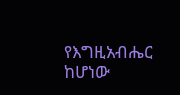የእግዚአብሔር ከሆነው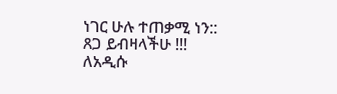ነገር ሁሉ ተጠቃሚ ነን::
ጸጋ ይብዛላችሁ !!!
ለአዲሱ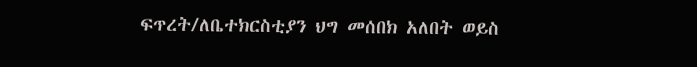ፍጥረት/ለቤተክርስቲያን ህግ መሰበክ አለበት ወይስ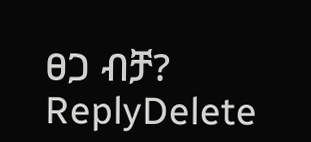ፀጋ ብቻ?
ReplyDelete